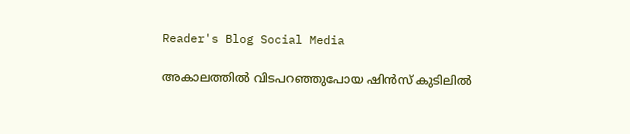Reader's Blog Social Media

അകാലത്തിൽ വിടപറഞ്ഞുപോയ ഷിൻസ് കുടിലിൽ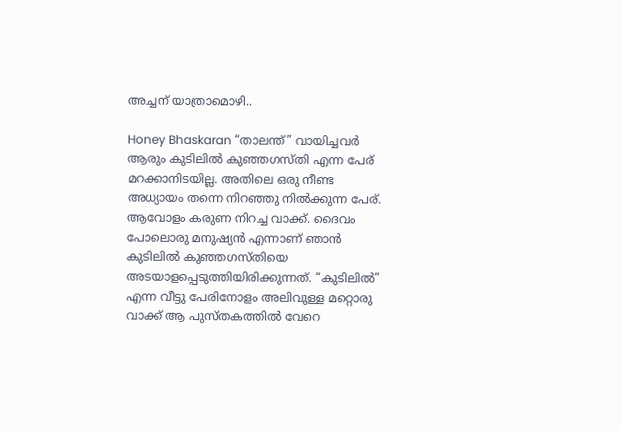അച്ചന് യാത്രാമൊഴി..

Honey Bhaskaran “താലന്ത്” വായിച്ചവർ ആരും കുടിലിൽ കുഞ്ഞഗസ്തി എന്ന പേര് മറക്കാനിടയില്ല. അതിലെ ഒരു നീണ്ട അധ്യായം തന്നെ നിറഞ്ഞു നിൽക്കുന്ന പേര്. ആവോളം കരുണ നിറച്ച വാക്ക്. ദൈവം പോലൊരു മനുഷ്യൻ എന്നാണ് ഞാൻ കുടിലിൽ കുഞ്ഞഗസ്തിയെ അടയാളപ്പെടുത്തിയിരിക്കുന്നത്. “കുടിലിൽ” എന്ന വീട്ടു പേരിനോളം അലിവുള്ള മറ്റൊരു വാക്ക് ആ പുസ്തകത്തിൽ വേറെ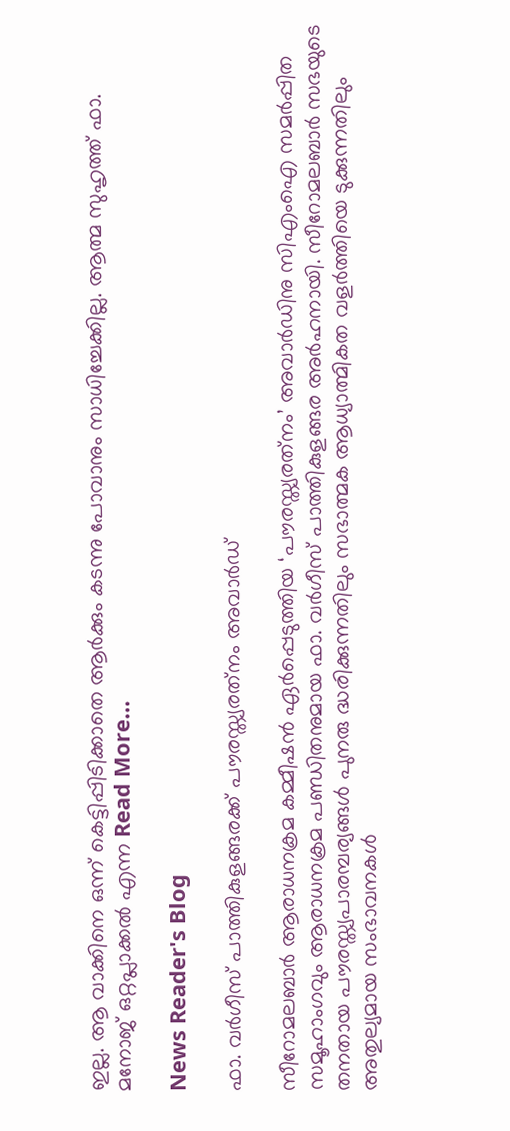ഇല്ല. ആ വാക്കിനെ ഒന്ന് കെട്ടിപ്പിടിക്കാതെ ആർക്കും കടന്നു പോവാനും സാധിച്ചേക്കില്ല. ആത്മ സുഹൃത്ത്‌ ഫാ. മനോജ്‌ ഒറ്റപ്ലാക്കൽ എന്ന Read More…

News Reader's Blog

ഫാ. വര്‍ഗീസ് പാത്തികുളങ്ങരക്ക് പൗരസ്ത്യരത്‌നം അവാർഡ്

സീറോമലബാര്‍ ആരാധനക്രമ കമ്മീഷന്‍ ഏര്‍പ്പെടുത്തിയ ‘പൗരസ്ത്യരത്‌നം’ അവാര്‍ഡിനു സിഎംഐ സമര്‍പ്പിത സമൂഹാംഗവും ആരാധനക്രമ പണ്ഡിതനുമായ ഫാ. വര്‍ഗീസ് പാത്തികുളങ്ങര അര്‍ഹനായി. സീറോമലബാര്‍ സഭയുടെ തനതായ പൗരസ്ത്യപാരമ്പര്യങ്ങള്‍ പുനരു ദ്ധരിക്കുന്നതിലും സഭാത്മക ആധ്യാത്മികത വളര്‍ത്തിയെ ടുക്കുന്നതിലും അതുല്യമായ സംഭാവനകള്‍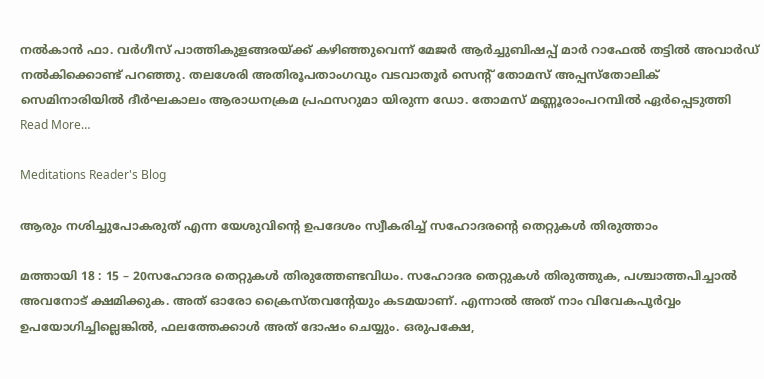നല്‍കാന്‍ ഫാ. വര്‍ഗീസ് പാത്തികുളങ്ങരയ്ക്ക് കഴിഞ്ഞുവെന്ന് മേജര്‍ ആര്‍ച്ചുബിഷപ്പ് മാര്‍ റാഫേല്‍ തട്ടില്‍ അവാര്‍ഡ് നല്‍കിക്കൊണ്ട് പറഞ്ഞു. തലശേരി അതിരൂപതാംഗവും വടവാതൂര്‍ സെന്റ് തോമസ് അപ്പസ്‌തോലിക് സെമിനാരിയില്‍ ദീര്‍ഘകാലം ആരാധനക്രമ പ്രഫസറുമാ യിരുന്ന ഡോ. തോമസ് മണ്ണൂരാംപറമ്പില്‍ ഏര്‍പ്പെടുത്തി Read More…

Meditations Reader's Blog

ആരും നശിച്ചുപോകരുത് എന്ന യേശുവിന്റെ ഉപദേശം സ്വീകരിച്ച് സഹോദരന്റെ തെറ്റുകൾ തിരുത്താം

മത്തായി 18 : 15 – 20സഹോദര തെറ്റുകൾ തിരുത്തേണ്ടവിധം. സഹോദര തെറ്റുകൾ തിരുത്തുക, പശ്ചാത്തപിച്ചാൽ അവനോട് ക്ഷമിക്കുക. അത് ഓരോ ക്രൈസ്തവന്റേയും കടമയാണ്. എന്നാൽ അത് നാം വിവേകപൂർവ്വം ഉപയോഗിച്ചില്ലെങ്കിൽ, ഫലത്തേക്കാൾ അത് ദോഷം ചെയ്യും. ഒരുപക്ഷേ,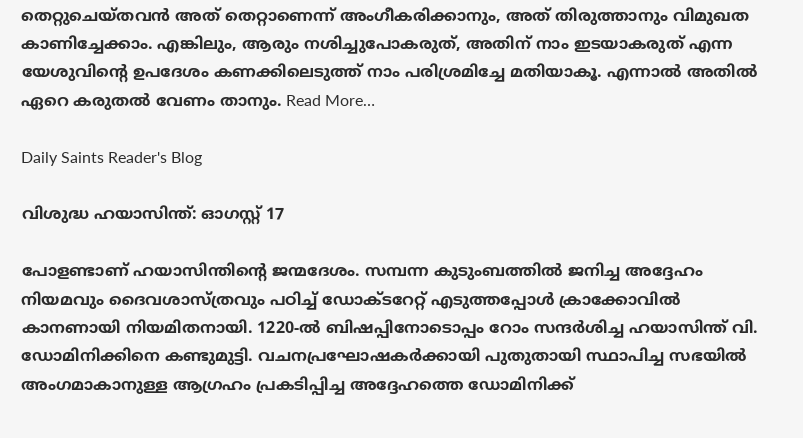തെറ്റുചെയ്തവൻ അത് തെറ്റാണെന്ന് അംഗീകരിക്കാനും, അത് തിരുത്താനും വിമുഖത കാണിച്ചേക്കാം. എങ്കിലും, ആരും നശിച്ചുപോകരുത്, അതിന് നാം ഇടയാകരുത് എന്ന യേശുവിന്റെ ഉപദേശം കണക്കിലെടുത്ത് നാം പരിശ്രമിച്ചേ മതിയാകൂ. എന്നാൽ അതിൽ ഏറെ കരുതൽ വേണം താനും. Read More…

Daily Saints Reader's Blog

വിശുദ്ധ ഹയാസിന്ത്: ഓഗസ്റ്റ് 17

പോളണ്ടാണ് ഹയാസിന്തിന്റെ ജന്മദേശം. സമ്പന്ന കുടുംബത്തില്‍ ജനിച്ച അദ്ദേഹം നിയമവും ദൈവശാസ്ത്രവും പഠിച്ച് ഡോക്ടറേറ്റ് എടുത്തപ്പോള്‍ ക്രാക്കോവില്‍ കാനണായി നിയമിതനായി. 1220-ല്‍ ബിഷപ്പിനോടൊപ്പം റോം സന്ദര്‍ശിച്ച ഹയാസിന്ത് വി. ഡോമിനിക്കിനെ കണ്ടുമുട്ടി. വചനപ്രഘോഷകര്‍ക്കായി പുതുതായി സ്ഥാപിച്ച സഭയില്‍ അംഗമാകാനുള്ള ആഗ്രഹം പ്രകടിപ്പിച്ച അദ്ദേഹത്തെ ഡോമിനിക്ക്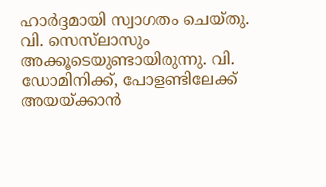ഹാര്‍ദ്ദമായി സ്വാഗതം ചെയ്തു. വി. സെസ്‌ലാസും അക്കൂടെയുണ്ടായിരുന്നു. വി. ഡോമിനിക്ക്, പോളണ്ടിലേക്ക് അയയ്ക്കാന്‍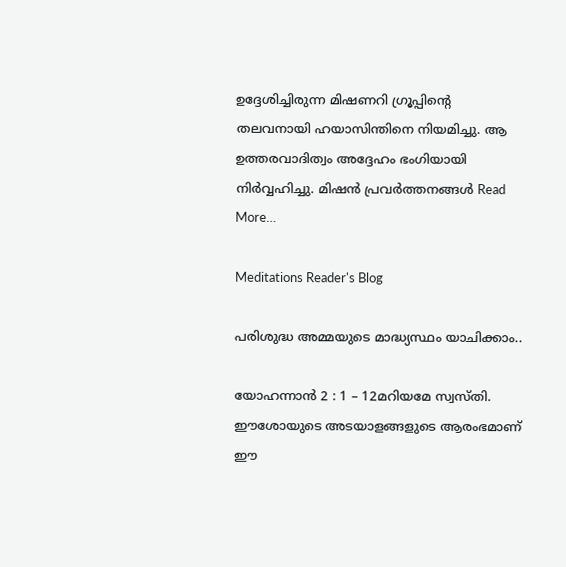ഉദ്ദേശിച്ചിരുന്ന മിഷണറി ഗ്രൂപ്പിന്റെ തലവനായി ഹയാസിന്തിനെ നിയമിച്ചു. ആ ഉത്തരവാദിത്വം അദ്ദേഹം ഭംഗിയായി നിര്‍വ്വഹിച്ചു. മിഷന്‍ പ്രവര്‍ത്തനങ്ങള്‍ Read More…

Meditations Reader's Blog

പരിശുദ്ധ അമ്മയുടെ മാദ്ധ്യസ്ഥം യാചിക്കാം..

യോഹന്നാൻ 2 : 1 – 12മറിയമേ സ്വസ്തി. ഈശോയുടെ അടയാളങ്ങളുടെ ആരംഭമാണ് ഈ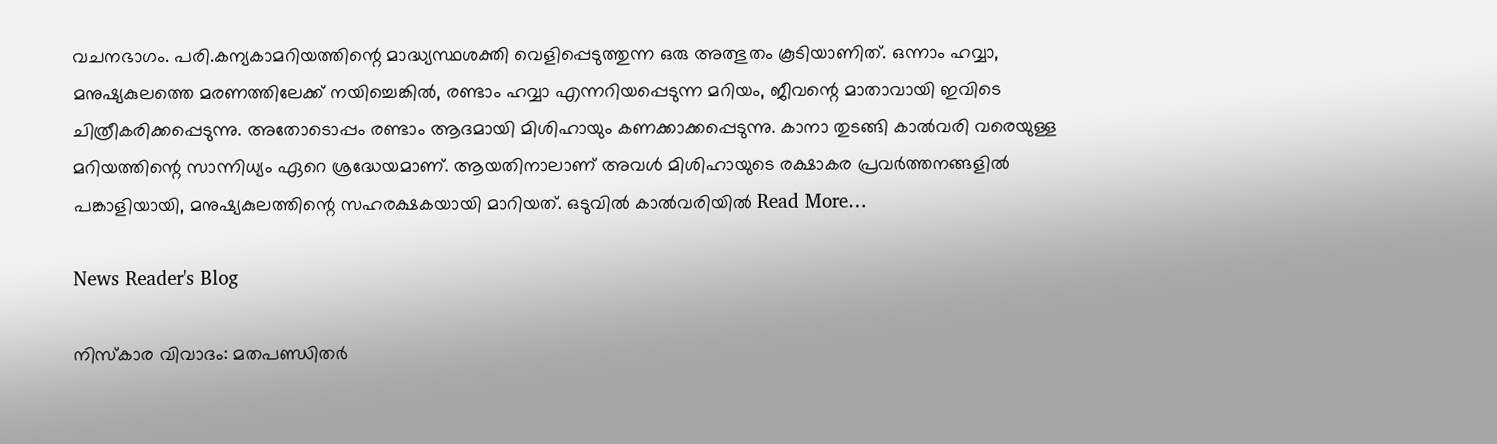വചനഭാഗം. പരി.കന്യകാമറിയത്തിന്റെ മാദ്ധ്യസ്ഥശക്തി വെളിപ്പെടുത്തുന്ന ഒരു അത്ഭുതം കൂടിയാണിത്. ഒന്നാം ഹവ്വാ, മനുഷ്യകുലത്തെ മരണത്തിലേക്ക് നയിച്ചെങ്കിൽ, രണ്ടാം ഹവ്വാ എന്നറിയപ്പെടുന്ന മറിയം, ജീവന്റെ മാതാവായി ഇവിടെ ചിത്രീകരിക്കപ്പെടുന്നു. അതോടൊപ്പം രണ്ടാം ആദമായി മിശിഹായും കണക്കാക്കപ്പെടുന്നു. കാനാ തുടങ്ങി കാൽവരി വരെയുള്ള മറിയത്തിന്റെ സാന്നിധ്യം ഏറെ ശ്രദ്ധേയമാണ്. ആയതിനാലാണ് അവൾ മിശിഹായുടെ രക്ഷാകര പ്രവർത്തനങ്ങളിൽ പങ്കാളിയായി, മനുഷ്യകുലത്തിന്റെ സഹരക്ഷകയായി മാറിയത്. ഒടുവിൽ കാൽവരിയിൽ Read More…

News Reader's Blog

നിസ്കാര വിവാദം: മതപണ്ഡിതര്‍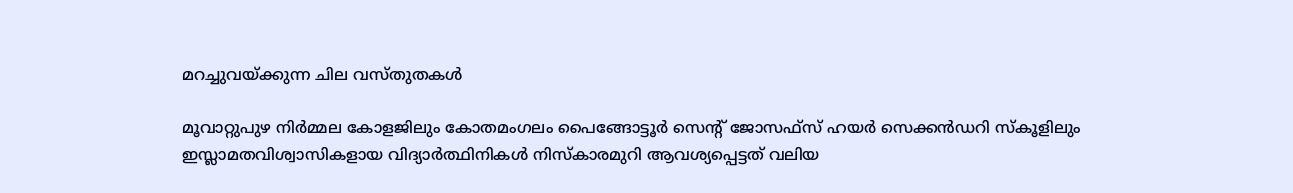മറച്ചുവയ്ക്കുന്ന ചില വസ്തുതകള്‍

മൂവാറ്റുപുഴ നിര്‍മ്മല കോളജിലും കോതമംഗലം പൈങ്ങോട്ടൂര്‍ സെന്‍റ് ജോസഫ്സ് ഹയര്‍ സെക്കന്‍ഡറി സ്കൂളിലും ഇസ്ലാമതവിശ്വാസികളായ വിദ്യാര്‍ത്ഥിനികള്‍ നിസ്കാരമുറി ആവശ്യപ്പെട്ടത് വലിയ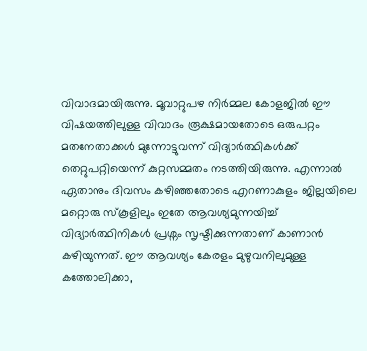വിവാദമായിരുന്നു. മൂവാറ്റുപഴ നിര്‍മ്മല കോളജില്‍ ഈ വിഷയത്തിലുള്ള വിവാദം രൂക്ഷമായതോടെ ഒരുപറ്റം മതനേതാക്കള്‍ മുന്നോട്ടുവന്ന് വിദ്യാര്‍ത്ഥികള്‍ക്ക് തെറ്റുപറ്റിയെന്ന് കുറ്റസമ്മതം നടത്തിയിരുന്നു. എന്നാല്‍ ഏതാനും ദിവസം കഴിഞ്ഞതോടെ എറണാകുളം ജില്ലയിലെ മറ്റൊരു സ്കൂളിലും ഇതേ ആവശ്യമുന്നയിച്ച് വിദ്യാര്‍ത്ഥിനികള്‍ പ്രശ്നം സൃഷ്ടിക്കുന്നതാണ് കാണാന്‍ കഴിയുന്നത്. ഈ ആവശ്യം കേരളം മുഴുവനിലുമുള്ള കത്തോലിക്കാ,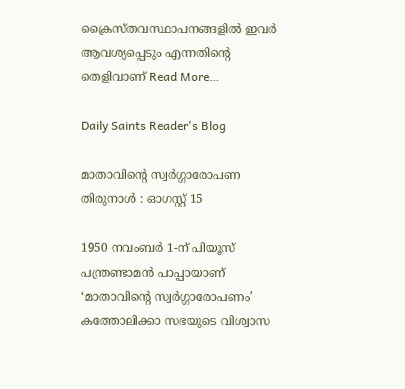ക്രൈസ്തവസ്ഥാപനങ്ങളില്‍ ഇവര്‍ ആവശ്യപ്പെടും എന്നതിന്‍റെ തെളിവാണ് Read More…

Daily Saints Reader's Blog

മാതാവിന്റെ സ്വര്‍ഗ്ഗാരോപണ തിരുനാള്‍ : ഓഗസ്റ്റ് 15

1950 നവംബര്‍ 1-ന് പിയൂസ് പന്ത്രണ്ടാമന്‍ പാപ്പായാണ് ‘മാതാവിന്റെ സ്വര്‍ഗ്ഗാരോപണം’ കത്തോലിക്കാ സഭയുടെ വിശ്വാസ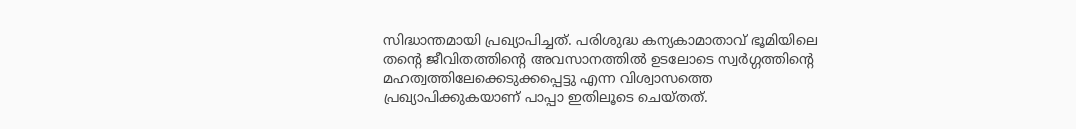സിദ്ധാന്തമായി പ്രഖ്യാപിച്ചത്. പരിശുദ്ധ കന്യകാമാതാവ് ഭൂമിയിലെ തന്റെ ജീവിതത്തിന്റെ അവസാനത്തില്‍ ഉടലോടെ സ്വര്‍ഗ്ഗത്തിന്റെ മഹത്വത്തിലേക്കെടുക്കപ്പെട്ടു എന്ന വിശ്വാസത്തെ പ്രഖ്യാപിക്കുകയാണ് പാപ്പാ ഇതിലൂടെ ചെയ്തത്.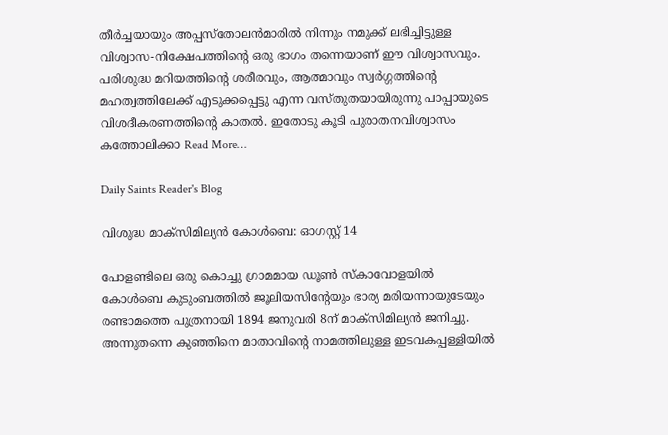തീര്‍ച്ചയായും അപ്പസ്തോലന്‍മാരില്‍ നിന്നും നമുക്ക് ലഭിച്ചിട്ടുള്ള വിശ്വാസ-നിക്ഷേപത്തിന്റെ ഒരു ഭാഗം തന്നെയാണ് ഈ വിശ്വാസവും. പരിശുദ്ധ മറിയത്തിന്റെ ശരീരവും, ആത്മാവും സ്വര്‍ഗ്ഗത്തിന്റെ മഹത്വത്തിലേക്ക് എടുക്കപ്പെട്ടു എന്ന വസ്തുതയായിരുന്നു പാപ്പായുടെ വിശദീകരണത്തിന്റെ കാതല്‍. ഇതോടു കൂടി പുരാതനവിശ്വാസം കത്തോലിക്കാ Read More…

Daily Saints Reader's Blog

വിശുദ്ധ മാക്സിമില്യൻ കോൾബെ: ഓഗസ്റ്റ് 14

പോളണ്ടിലെ ഒരു കൊച്ചു ഗ്രാമമായ ഡൂൺ സ്കാവോളയിൽ കോൾബെ കുടുംബത്തിൽ ജൂലിയസിന്റേയും ഭാര്യ മരിയന്നായുടേയും രണ്ടാമത്തെ പുത്രനായി 1894 ജനുവരി 8ന് മാക്സിമില്യൻ ജനിച്ചു. അന്നുതന്നെ കുഞ്ഞിനെ മാതാവിന്റെ നാമത്തിലുള്ള ഇടവകപ്പള്ളിയിൽ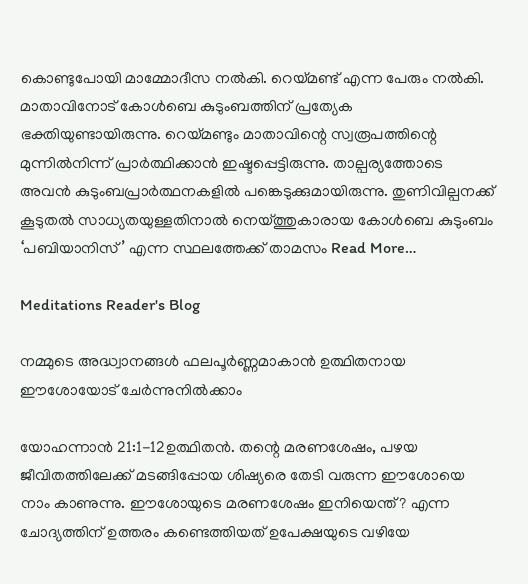കൊണ്ടുപോയി മാമ്മോദീസ നൽകി. റെയ്മണ്ട് എന്ന പേരും നൽകി. മാതാവിനോട് കോൾബെ കുടുംബത്തിന് പ്രത്യേക ഭക്തിയുണ്ടായിരുന്നു. റെയ്മണ്ടും മാതാവിന്റെ സ്വരൂപത്തിന്റെ മുന്നിൽനിന്ന് പ്രാർത്ഥിക്കാൻ ഇഷ്ടപ്പെട്ടിരുന്നു. താല്പര്യത്തോടെ അവൻ കുടുംബപ്രാർത്ഥനകളിൽ പങ്കെടുക്കുമായിരുന്നു. തുണിവില്പനക്ക് കൂടുതൽ സാധ്യതയുള്ളതിനാൽ നെയ്ത്തുകാരായ കോൾബെ കുടുംബം ‘പബിയാനിസ്’ എന്ന സ്ഥലത്തേക്ക് താമസം Read More…

Meditations Reader's Blog

നമ്മുടെ അദ്ധ്വാനങ്ങൾ ഫലപൂർണ്ണമാകാൻ ഉത്ഥിതനായ ഈശോയോട് ചേർന്നുനിൽക്കാം

യോഹന്നാൻ 21:1-12ഉത്ഥിതൻ. തന്റെ മരണശേഷം, പഴയ ജീവിതത്തിലേക്ക് മടങ്ങിപ്പോയ ശിഷ്യരെ തേടി വരുന്ന ഈശോയെ നാം കാണുന്നു. ഈശോയുടെ മരണശേഷം ഇനിയെന്ത്? എന്ന ചോദ്യത്തിന് ഉത്തരം കണ്ടെത്തിയത് ഉപേക്ഷയുടെ വഴിയേ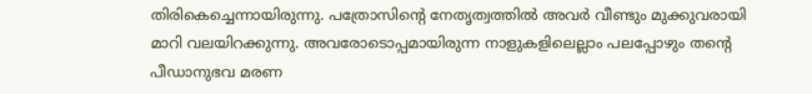തിരികെച്ചെന്നായിരുന്നു. പത്രോസിന്റെ നേതൃത്വത്തിൽ അവർ വീണ്ടും മുക്കുവരായി മാറി വലയിറക്കുന്നു. അവരോടൊപ്പമായിരുന്ന നാളുകളിലെല്ലാം പലപ്പോഴും തന്റെ പീഡാനുഭവ മരണ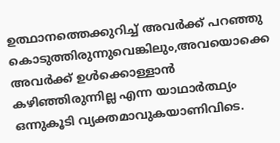ഉത്ഥാനത്തെക്കുറിച്ച് അവർക്ക് പറഞ്ഞു കൊടുത്തിരുന്നുവെങ്കിലും,അവയൊക്കെ അവർക്ക് ഉൾക്കൊള്ളാൻ കഴിഞ്ഞിരുന്നില്ല എന്ന യാഥാർത്ഥ്യം ഒന്നുകൂടി വ്യക്തമാവുകയാണിവിടെ.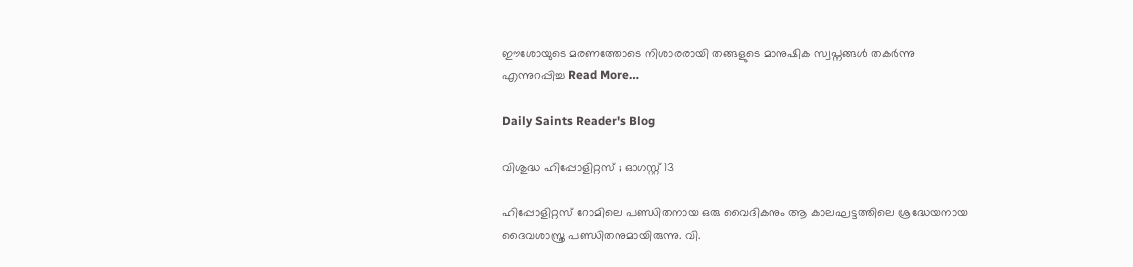ഈശോയുടെ മരണത്തോടെ നിശാരരായി തങ്ങളുടെ മാനുഷിക സ്വപ്നങ്ങൾ തകർന്നു എന്നുറപ്പിച്ച Read More…

Daily Saints Reader's Blog

വിശുദ്ധ ഹിപ്പോളിറ്റസ് ; ഓഗസ്റ്റ് 13

ഹിപ്പോളിറ്റസ് റോമിലെ പണ്ഡിതനായ ഒരു വൈദികനും ആ കാലഘട്ടത്തിലെ ശ്രദ്ധേയനായ ദൈവശാസ്ത്ര പണ്ഡിതനുമായിരുന്നു. വി.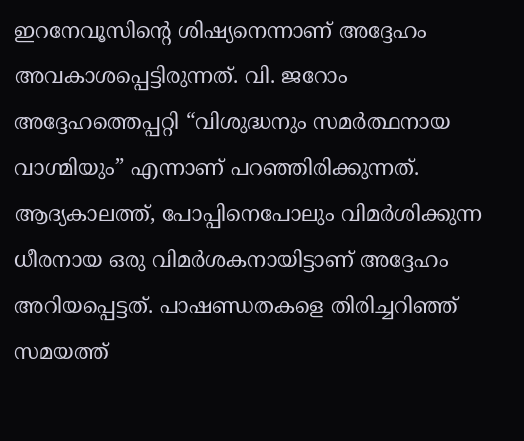ഇറനേവൂസിന്റെ ശിഷ്യനെന്നാണ് അദ്ദേഹം അവകാശപ്പെട്ടിരുന്നത്. വി. ജറോം അദ്ദേഹത്തെപ്പറ്റി “വിശുദ്ധനും സമര്‍ത്ഥനായ വാഗ്മിയും” എന്നാണ് പറഞ്ഞിരിക്കുന്നത്. ആദ്യകാലത്ത്, പോപ്പിനെപോലും വിമര്‍ശിക്കുന്ന ധീരനായ ഒരു വിമര്‍ശകനായിട്ടാണ് അദ്ദേഹം അറിയപ്പെട്ടത്. പാഷണ്ഡതകളെ തിരിച്ചറിഞ്ഞ് സമയത്ത്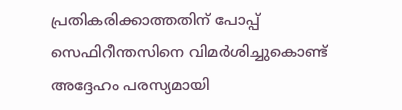പ്രതികരിക്കാത്തതിന് പോപ്പ് സെഫിറീന്തസിനെ വിമര്‍ശിച്ചുകൊണ്ട് അദ്ദേഹം പരസ്യമായി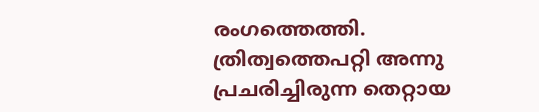രംഗത്തെത്തി. ത്രിത്വത്തെപറ്റി അന്നു പ്രചരിച്ചിരുന്ന തെറ്റായ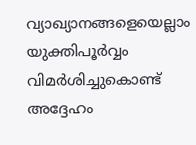വ്യാഖ്യാനങ്ങളെയെല്ലാം യുക്തിപൂര്‍വ്വം വിമര്‍ശിച്ചുകൊണ്ട് അദ്ദേഹം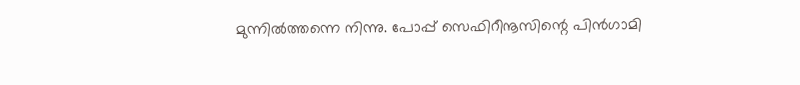മുന്നില്‍ത്തന്നെ നിന്നു. പോപ്പ് സെഫിറീനൂസിന്റെ പിന്‍ഗാമി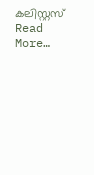കലിസ്റ്റസ് Read More…